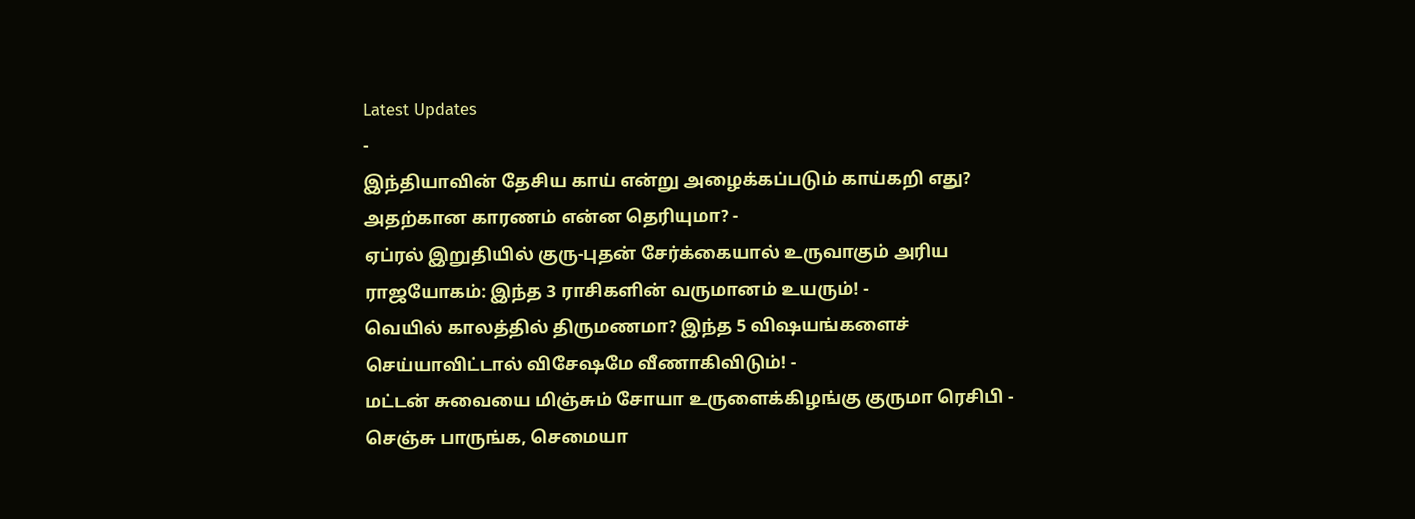Latest Updates
-
இந்தியாவின் தேசிய காய் என்று அழைக்கப்படும் காய்கறி எது? அதற்கான காரணம் என்ன தெரியுமா? -
ஏப்ரல் இறுதியில் குரு-புதன் சேர்க்கையால் உருவாகும் அரிய ராஜயோகம்: இந்த 3 ராசிகளின் வருமானம் உயரும்! -
வெயில் காலத்தில் திருமணமா? இந்த 5 விஷயங்களைச் செய்யாவிட்டால் விசேஷமே வீணாகிவிடும்! -
மட்டன் சுவையை மிஞ்சும் சோயா உருளைக்கிழங்கு குருமா ரெசிபி - செஞ்சு பாருங்க, செமையா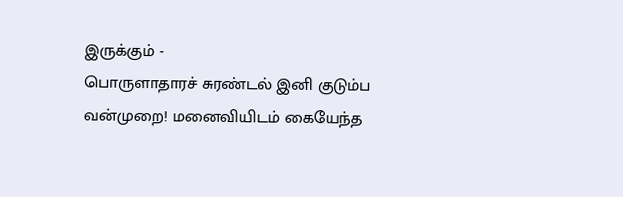இருக்கும் -
பொருளாதாரச் சுரண்டல் இனி குடும்ப வன்முறை! மனைவியிடம் கையேந்த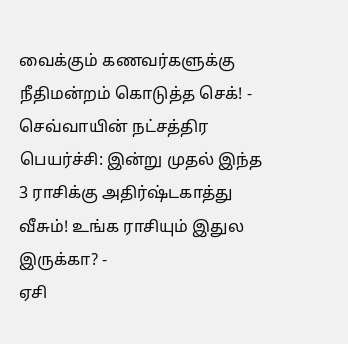வைக்கும் கணவர்களுக்கு நீதிமன்றம் கொடுத்த செக்! -
செவ்வாயின் நட்சத்திர பெயர்ச்சி: இன்று முதல் இந்த 3 ராசிக்கு அதிர்ஷ்டகாத்து வீசும்! உங்க ராசியும் இதுல இருக்கா? -
ஏசி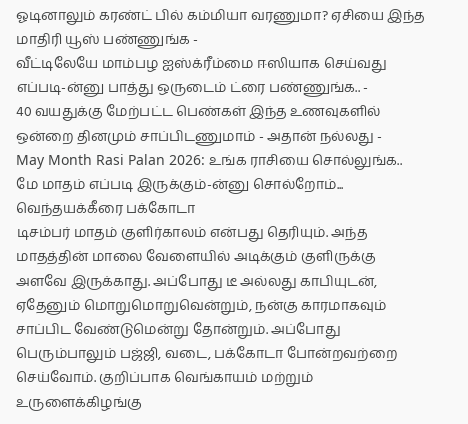ஓடினாலும் கரண்ட் பில் கம்மியா வரணுமா? ஏசியை இந்த மாதிரி யூஸ் பண்ணுங்க -
வீட்டிலேயே மாம்பழ ஐஸ்க்ரீம்மை ஈஸியாக செய்வது எப்படி-ன்னு பாத்து ஒருடைம் ட்ரை பண்ணுங்க.. -
40 வயதுக்கு மேற்பட்ட பெண்கள் இந்த உணவுகளில் ஒன்றை தினமும் சாப்பிடணுமாம் - அதான் நல்லது -
May Month Rasi Palan 2026: உங்க ராசியை சொல்லுங்க.. மே மாதம் எப்படி இருக்கும்-ன்னு சொல்றோம்...
வெந்தயக்கீரை பக்கோடா
டிசம்பர் மாதம் குளிர்காலம் என்பது தெரியும். அந்த மாதத்தின் மாலை வேளையில் அடிக்கும் குளிருக்கு அளவே இருக்காது. அப்போது டீ அல்லது காபியுடன், ஏதேனும் மொறுமொறுவென்றும், நன்கு காரமாகவும் சாப்பிட வேண்டுமென்று தோன்றும். அப்போது பெரும்பாலும் பஜ்ஜி, வடை, பக்கோடா போன்றவற்றை செய்வோம். குறிப்பாக வெங்காயம் மற்றும் உருளைக்கிழங்கு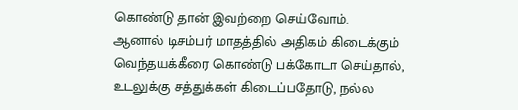கொண்டு தான் இவற்றை செய்வோம்.
ஆனால் டிசம்பர் மாதத்தில் அதிகம் கிடைக்கும் வெந்தயக்கீரை கொண்டு பக்கோடா செய்தால், உடலுக்கு சத்துக்கள் கிடைப்பதோடு, நல்ல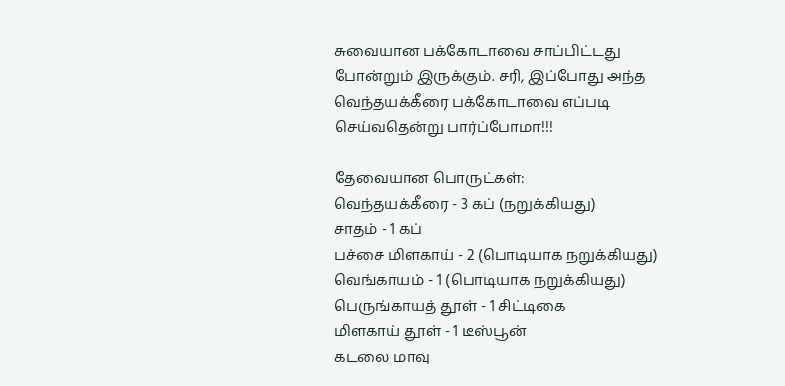சுவையான பக்கோடாவை சாப்பிட்டது போன்றும் இருக்கும். சரி, இப்போது அந்த வெந்தயக்கீரை பக்கோடாவை எப்படி செய்வதென்று பார்ப்போமா!!!

தேவையான பொருட்கள்:
வெந்தயக்கீரை - 3 கப் (நறுக்கியது)
சாதம் - 1 கப்
பச்சை மிளகாய் - 2 (பொடியாக நறுக்கியது)
வெங்காயம் - 1 (பொடியாக நறுக்கியது)
பெருங்காயத் தூள் - 1 சிட்டிகை
மிளகாய் தூள் - 1 டீஸ்பூன்
கடலை மாவு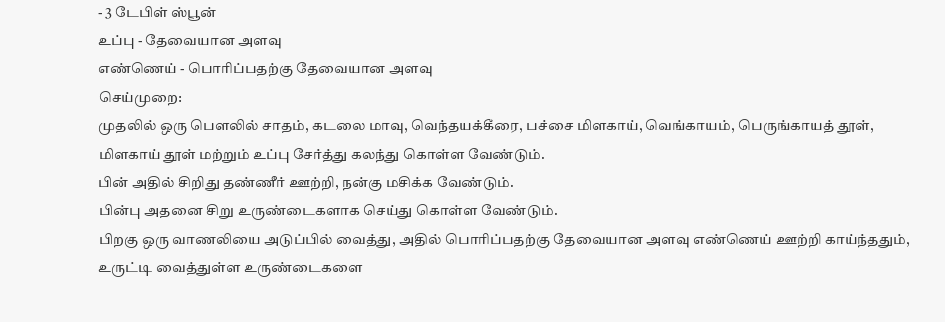- 3 டேபிள் ஸ்பூன்
உப்பு - தேவையான அளவு
எண்ணெய் - பொரிப்பதற்கு தேவையான அளவு
செய்முறை:
முதலில் ஒரு பௌலில் சாதம், கடலை மாவு, வெந்தயக்கீரை, பச்சை மிளகாய், வெங்காயம், பெருங்காயத் தூள், மிளகாய் தூள் மற்றும் உப்பு சேர்த்து கலந்து கொள்ள வேண்டும்.
பின் அதில் சிறிது தண்ணீர் ஊற்றி, நன்கு மசிக்க வேண்டும்.
பின்பு அதனை சிறு உருண்டைகளாக செய்து கொள்ள வேண்டும்.
பிறகு ஒரு வாணலியை அடுப்பில் வைத்து, அதில் பொரிப்பதற்கு தேவையான அளவு எண்ணெய் ஊற்றி காய்ந்ததும், உருட்டி வைத்துள்ள உருண்டைகளை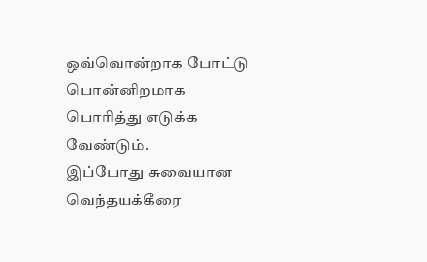ஒவ்வொன்றாக போட்டு பொன்னிறமாக பொரித்து எடுக்க வேண்டும்.
இப்போது சுவையான வெந்தயக்கீரை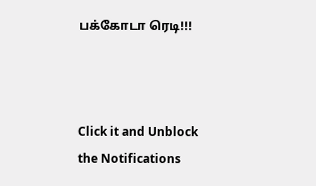பக்கோடா ரெடி!!!



Click it and Unblock the Notifications